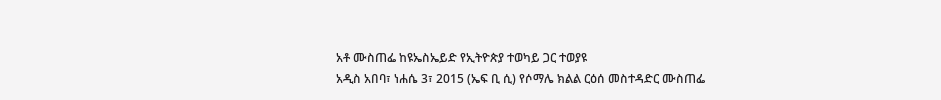አቶ ሙስጠፌ ከዩኤስኤይድ የኢትዮጵያ ተወካይ ጋር ተወያዩ
አዲስ አበባ፣ ነሐሴ 3፣ 2015 (ኤፍ ቢ ሲ) የሶማሌ ክልል ርዕሰ መስተዳድር ሙስጠፌ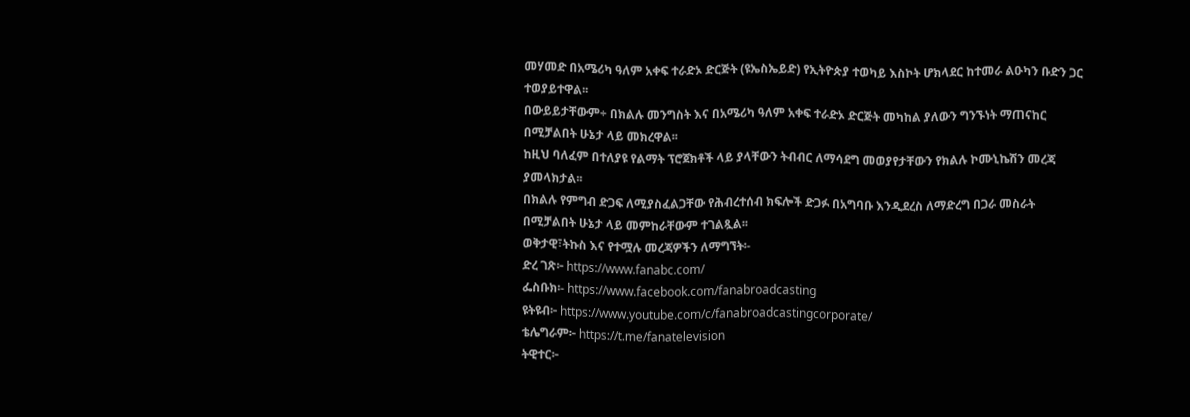መሃመድ በአሜሪካ ዓለም አቀፍ ተራድኦ ድርጅት (ዩኤስኤይድ) የኢትዮጵያ ተወካይ እስኮት ሆክላደር ከተመራ ልዑካን ቡድን ጋር ተወያይተዋል፡፡
በውይይታቸውም÷ በክልሉ መንግስት እና በአሜሪካ ዓለም አቀፍ ተራድኦ ድርጅት መካከል ያለውን ግንኙነት ማጠናከር በሚቻልበት ሁኔታ ላይ መክረዋል፡፡
ከዚህ ባለፈም በተለያዩ የልማት ፕሮጀክቶች ላይ ያላቸውን ትብብር ለማሳደግ መወያየታቸውን የክልሉ ኮሙኒኬሽን መረጃ ያመላክታል፡፡
በክልሉ የምግብ ድጋፍ ለሚያስፈልጋቸው የሕብረተሰብ ክፍሎች ድጋፉ በአግባቡ እንዲደረስ ለማድረግ በጋራ መስራት በሚቻልበት ሁኔታ ላይ መምከራቸውም ተገልጿል፡፡
ወቅታዊ፣ትኩስ እና የተሟሉ መረጃዎችን ለማግኘት፡-
ድረ ገጽ፦ https://www.fanabc.com/
ፌስቡክ፡- https://www.facebook.com/fanabroadcasting
ዩትዩብ፦ https://www.youtube.com/c/fanabroadcastingcorporate/
ቴሌግራም፦ https://t.me/fanatelevision
ትዊተር፦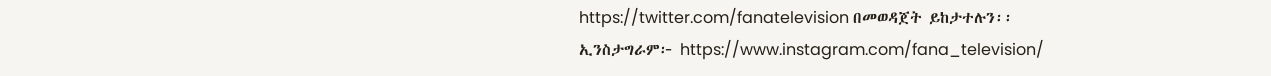https://twitter.com/fanatelevision በመወዳጀት ይከታተሉን፡፡
ኢንስታግራም፦ https://www.instagram.com/fana_television/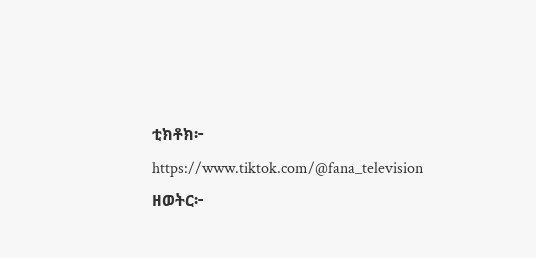ቲክቶክ፦ https://www.tiktok.com/@fana_television
ዘወትር፦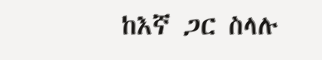ከእኛ ጋር ስላሉ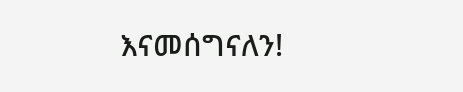እናመሰግናለን!